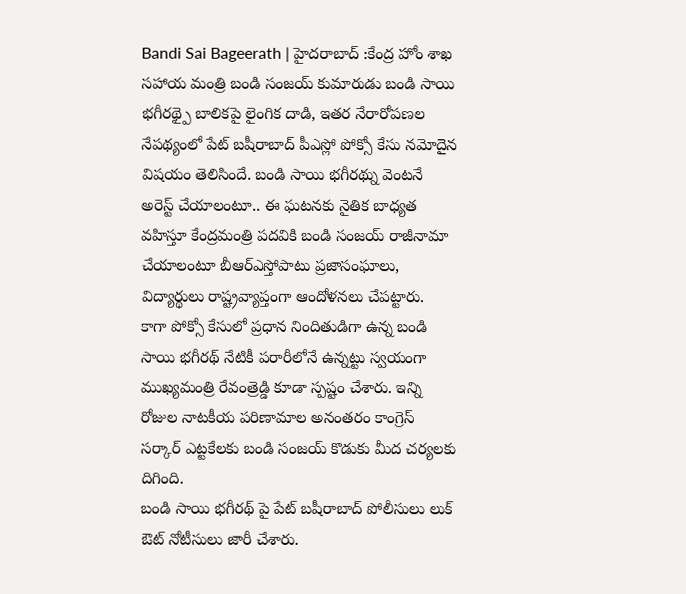Bandi Sai Bageerath | హైదరాబాద్ :కేంద్ర హోం శాఖ సహాయ మంత్రి బండి సంజయ్ కుమారుడు బండి సాయి భగీరథ్పై బాలికపై లైంగిక దాడి, ఇతర నేరారోపణల నేపథ్యంలో పేట్ బషీరాబాద్ పీఎస్లో పోక్సో కేసు నమోదైన విషయం తెలిసిందే. బండి సాయి భగీరథ్ను వెంటనే అరెస్ట్ చేయాలంటూ.. ఈ ఘటనకు నైతిక బాధ్యత వహిస్తూ కేంద్రమంత్రి పదవికి బండి సంజయ్ రాజీనామా చేయాలంటూ బీఆర్ఎస్తోపాటు ప్రజాసంఘాలు, విద్యార్థులు రాష్ట్రవ్యాప్తంగా ఆందోళనలు చేపట్టారు.
కాగా పోక్సో కేసులో ప్రధాన నిందితుడిగా ఉన్న బండి సాయి భగీరథ్ నేటికీ పరారీలోనే ఉన్నట్టు స్వయంగా ముఖ్యమంత్రి రేవంత్రెడ్డి కూడా స్పష్టం చేశారు. ఇన్ని రోజుల నాటకీయ పరిణామాల అనంతరం కాంగ్రెస్ సర్కార్ ఎట్టకేలకు బండి సంజయ్ కొడుకు మీద చర్యలకు దిగింది.
బండి సాయి భగీరథ్ పై పేట్ బషీరాబాద్ పోలీసులు లుక్ ఔట్ నోటీసులు జారీ చేశారు.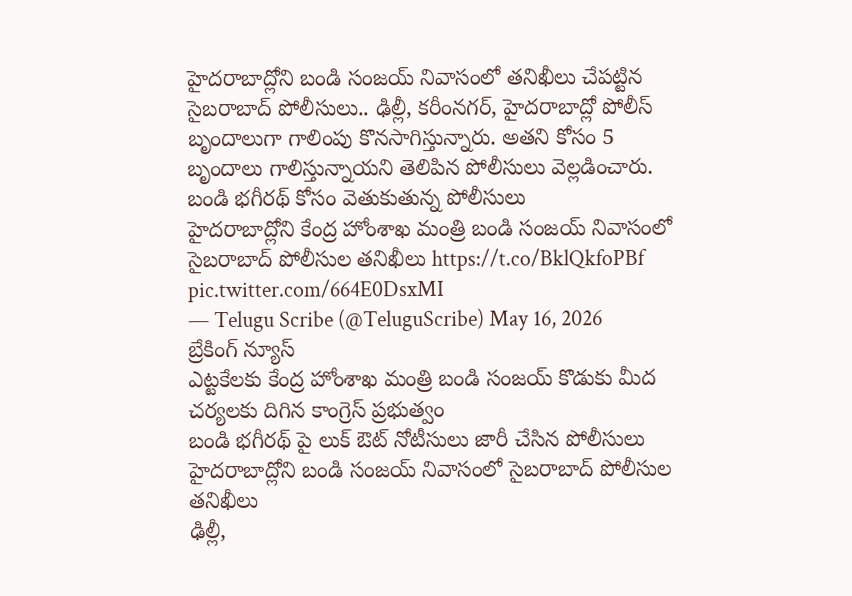హైదరాబాద్లోని బండి సంజయ్ నివాసంలో తనిఖీలు చేపట్టిన సైబరాబాద్ పోలీసులు.. ఢిల్లీ, కరీంనగర్, హైదరాబాద్లో పోలీస్ బృందాలుగా గాలింపు కొనసాగిస్తున్నారు. అతని కోసం 5 బృందాలు గాలిస్తున్నాయని తెలిపిన పోలీసులు వెల్లడించారు.
బండి భగీరథ్ కోసం వెతుకుతున్న పోలీసులు
హైదరాబాద్లోని కేంద్ర హోంశాఖ మంత్రి బండి సంజయ్ నివాసంలో సైబరాబాద్ పోలీసుల తనిఖీలు https://t.co/BklQkfoPBf pic.twitter.com/664E0DsxMI
— Telugu Scribe (@TeluguScribe) May 16, 2026
బ్రేకింగ్ న్యూస్
ఎట్టకేలకు కేంద్ర హోంశాఖ మంత్రి బండి సంజయ్ కొడుకు మీద చర్యలకు దిగిన కాంగ్రెస్ ప్రభుత్వం
బండి భగీరథ్ పై లుక్ ఔట్ నోటీసులు జారీ చేసిన పోలీసులు
హైదరాబాద్లోని బండి సంజయ్ నివాసంలో సైబరాబాద్ పోలీసుల తనిఖీలు
ఢిల్లీ,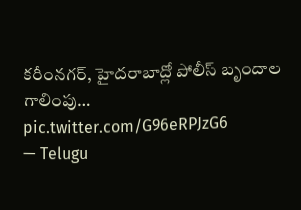కరీంనగర్, హైదరాబాద్లో పోలీస్ బృందాల గాలింపు… pic.twitter.com/G96eRPJzG6
— Telugu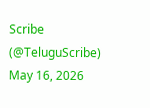Scribe (@TeluguScribe) May 16, 2026